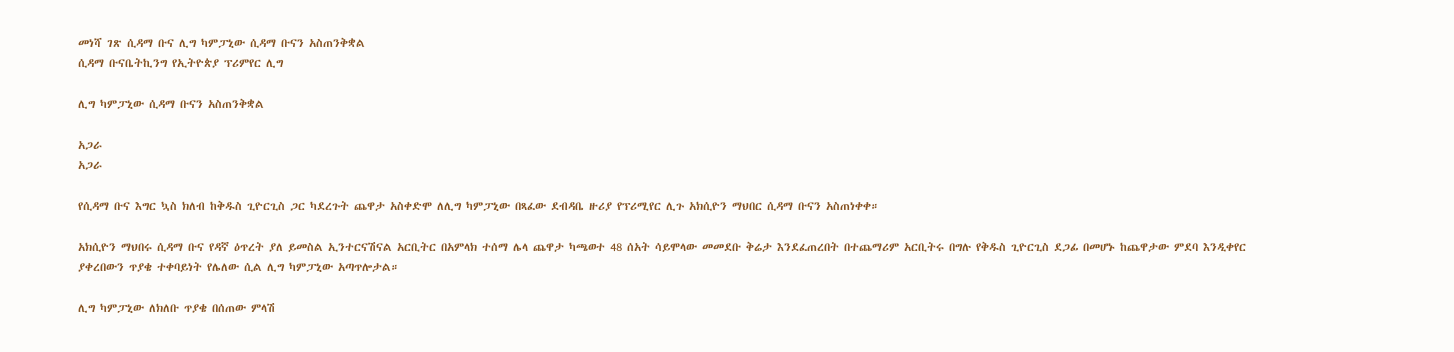መነሻ ገጽ ሲዳማ ቡና ሊግ ካምፓኒው ሲዳማ ቡናን አስጠንቅቋል
ሲዳማ ቡናቤትኪንግ የኢትዮጵያ ፕሪምየር ሊግ

ሊግ ካምፓኒው ሲዳማ ቡናን አስጠንቅቋል

አጋራ
አጋራ

የሲዳማ ቡና እግር ኳስ ክለብ ከቅዱስ ጊዮርጊስ ጋር ካደረጉት ጨዋታ አስቀድሞ ለሊግ ካምፓኒው በጻፈው ደብዳቤ ዙሪያ የፕሪሚየር ሊጉ አክሲዮን ማህበር ሲዳማ ቡናን አስጠነቀቀ።

አክሲዮን ማህበሩ ሲዳማ ቡና የዳኛ ዕጥረት ያለ ይመስል ኢንተርናሽናል አርቢትር በአምላክ ተሰማ ሌላ ጨዋታ ካጫወተ 48 ሰአት ሳይሞላው መመደቡ ቅሬታ እንደፈጠረበት በተጨማሪም አርቢትሩ በግሉ የቅዱስ ጊዮርጊስ ደጋፊ በመሆኑ ከጨዋታው ምደባ እንዲቀየር ያቀረበውን ጥያቄ ተቀባይነት የሌለው ሲል ሊግ ካምፓኒው አጣጥሎታል።

ሊግ ካምፓኒው ለክለቡ ጥያቄ በሰጠው ምላሽ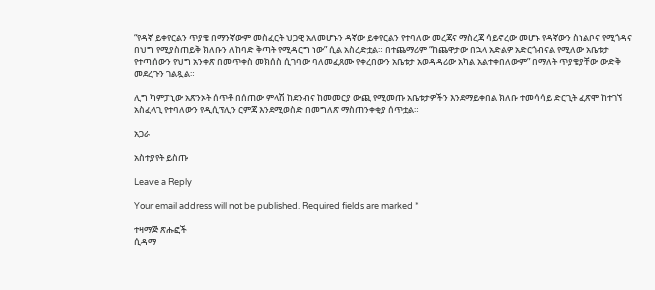“የዳኛ ይቀየርልን ጥያቄ በማንኛውም መስፈርት ህጋዊ አለመሆኑን ዳኛው ይቀየርልን የተባለው መረጃና ማስረጃ ሳይኖረው መሆኑ የዳኛውን ስነልቦና የሚጎዳና በህግ የሚያስጠይቅ ክለቡን ለከባድ ቅጣት የሚዳርግ ነው” ሲል አስረድቷል። በተጨማሪም “ከጨዋታው በኋላ አድልዎ አድርጎብናል የሚለው አቤቱታ የተጣሰውን የህግ አንቀጽ በመጥቀስ መክሰስ ሲገባው ባለመፈጸሙ የቀረበውን አቤቱታ አወዳዳሪው አካል አልተቀበለውም” በማለት ጥያቄያቸው ውድቅ መደረጉን ገልጿል።

ሊግ ካምፓኒው አጽንኦት ሰጥቶ በሰጠው ምላሽ ከደንብና ከመመርያ ውጪ የሚመጡ አቤቱታዎችን እንደማይቀበል ክለቡ ተመሳሳይ ድርጊት ፈጽሞ ከተገኘ አስፈላጊ የተባለውን የዲሲፕሊን ርምጃ እንደሚወስድ በመግለጽ ማስጠንቀቂያ ሰጥቷል።

አጋራ

አስተያየት ይስጡ

Leave a Reply

Your email address will not be published. Required fields are marked *

ተዛማጅ ጽሑፎች
ሲዳማ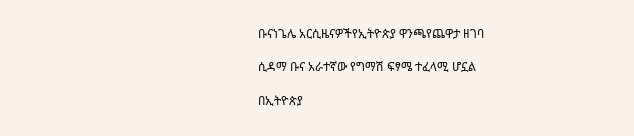ቡናነጌሌ አርሲዜናዎችየኢትዮጵያ ዋንጫየጨዋታ ዘገባ

ሲዳማ ቡና አራተኛው የግማሽ ፍፃሜ ተፈላሚ ሆኗል

በኢትዮጵያ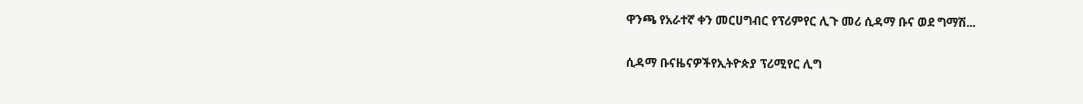ዋንጫ የአራተኛ ቀን መርሀግብር የፕሪምየር ሊጉ መሪ ሲዳማ ቡና ወደ ግማሽ...

ሲዳማ ቡናዜናዎችየኢትዮጵያ ፕሪሚየር ሊግ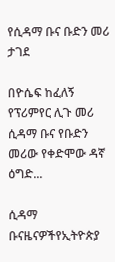የሲዳማ ቡና ቡድን መሪ ታገደ

በዮሴፍ ከፈለኝ የፕሪምየር ሊጉ መሪ ሲዳማ ቡና የቡድን መሪው የቀድሞው ዳኛ ዕግድ...

ሲዳማ ቡናዜናዎችየኢትዮጵያ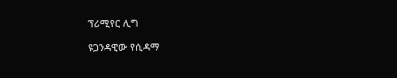ፕሪሚየር ሊግ

ዩጋንዳዊው የሲዳማ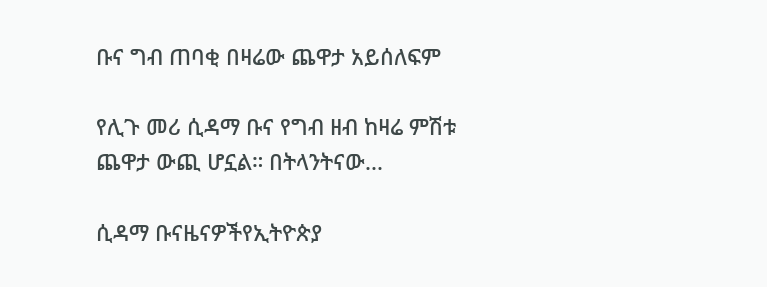ቡና ግብ ጠባቂ በዛሬው ጨዋታ አይሰለፍም

የሊጉ መሪ ሲዳማ ቡና የግብ ዘብ ከዛሬ ምሽቱ ጨዋታ ውጪ ሆኗል። በትላንትናው...

ሲዳማ ቡናዜናዎችየኢትዮጵያ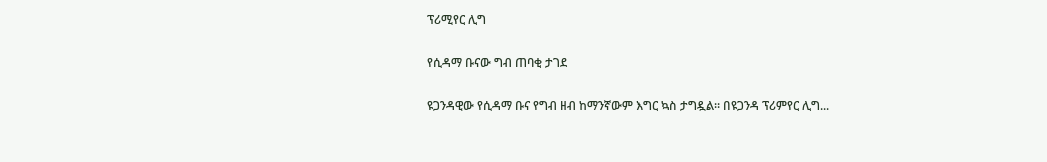ፕሪሚየር ሊግ

የሲዳማ ቡናው ግብ ጠባቂ ታገደ

ዩጋንዳዊው የሲዳማ ቡና የግብ ዘብ ከማንኛውም እግር ኳስ ታግዷል። በዩጋንዳ ፕሪምየር ሊግ...